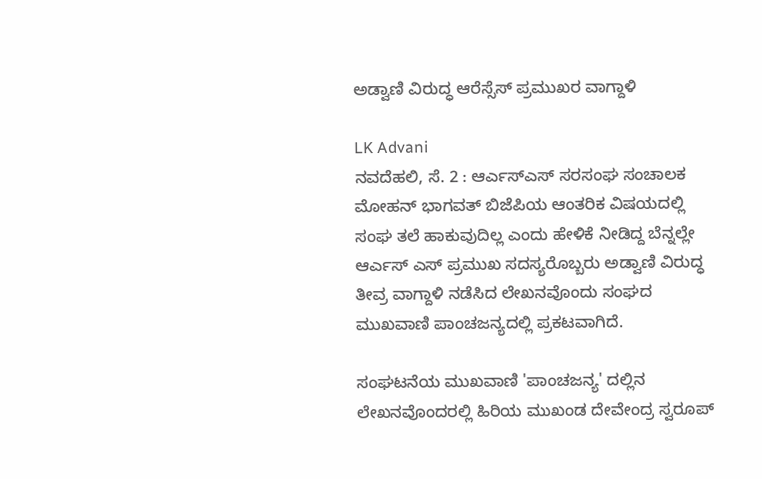ಅಡ್ವಾಣಿ ವಿರುದ್ಧ ಆರೆಸ್ಸೆಸ್ ಪ್ರಮುಖರ ವಾಗ್ದಾಳಿ

LK Advani
ನವದೆಹಲಿ, ಸೆ. 2 : ಆರ್ಎಸ್ಎಸ್ ಸರಸಂಘ ಸಂಚಾಲಕ ಮೋಹನ್ ಭಾಗವತ್ ಬಿಜೆಪಿಯ ಆಂತರಿಕ ವಿಷಯದಲ್ಲಿ ಸಂಘ ತಲೆ ಹಾಕುವುದಿಲ್ಲ ಎಂದು ಹೇಳಿಕೆ ನೀಡಿದ್ದ ಬೆನ್ನಲ್ಲೇ ಆರ್ಎಸ್ ಎಸ್ ಪ್ರಮುಖ ಸದಸ್ಯರೊಬ್ಬರು ಅಡ್ವಾಣಿ ವಿರುದ್ಧ ತೀವ್ರ ವಾಗ್ದಾಳಿ ನಡೆಸಿದ ಲೇಖನವೊಂದು ಸಂಘದ ಮುಖವಾಣಿ ಪಾಂಚಜನ್ಯದಲ್ಲಿ ಪ್ರಕಟವಾಗಿದೆ.

ಸಂಘಟನೆಯ ಮುಖವಾಣಿ 'ಪಾಂಚಜನ್ಯ' ದಲ್ಲಿನ ಲೇಖನವೊಂದರಲ್ಲಿ ಹಿರಿಯ ಮುಖಂಡ ದೇವೇಂದ್ರ ಸ್ವರೂಪ್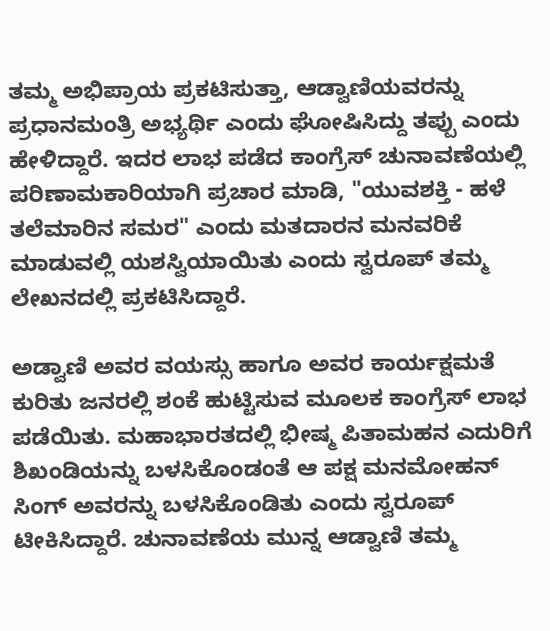ತಮ್ಮ ಅಭಿಪ್ರಾಯ ಪ್ರಕಟಿಸುತ್ತಾ, ಆಡ್ವಾಣಿಯವರನ್ನು ಪ್ರಧಾನಮಂತ್ರಿ ಅಭ್ಯರ್ಥಿ ಎಂದು ಘೋಷಿಸಿದ್ದು ತಪ್ಪು ಎಂದು ಹೇಳಿದ್ದಾರೆ. ಇದರ ಲಾಭ ಪಡೆದ ಕಾಂಗ್ರೆಸ್ ಚುನಾವಣೆಯಲ್ಲಿ ಪರಿಣಾಮಕಾರಿಯಾಗಿ ಪ್ರಚಾರ ಮಾಡಿ, "ಯುವಶಕ್ತಿ - ಹಳೆ ತಲೆಮಾರಿನ ಸಮರ" ಎಂದು ಮತದಾರನ ಮನವರಿಕೆ ಮಾಡುವಲ್ಲಿ ಯಶಸ್ವಿಯಾಯಿತು ಎಂದು ಸ್ವರೂಪ್ ತಮ್ಮ ಲೇಖನದಲ್ಲಿ ಪ್ರಕಟಿಸಿದ್ದಾರೆ.

ಅಡ್ವಾಣಿ ಅವರ ವಯಸ್ಸು ಹಾಗೂ ಅವರ ಕಾರ್ಯಕ್ಷಮತೆ ಕುರಿತು ಜನರಲ್ಲಿ ಶಂಕೆ ಹುಟ್ಟಿಸುವ ಮೂಲಕ ಕಾಂಗ್ರೆಸ್ ಲಾಭ ಪಡೆಯಿತು. ಮಹಾಭಾರತದಲ್ಲಿ ಭೀಷ್ಮ ಪಿತಾಮಹನ ಎದುರಿಗೆ ಶಿಖಂಡಿಯನ್ನು ಬಳಸಿಕೊಂಡಂತೆ ಆ ಪಕ್ಷ ಮನಮೋಹನ್ ಸಿಂಗ್ ಅವರನ್ನು ಬಳಸಿಕೊಂಡಿತು ಎಂದು ಸ್ವರೂಪ್ ಟೀಕಿಸಿದ್ದಾರೆ. ಚುನಾವಣೆಯ ಮುನ್ನ ಆಡ್ವಾಣಿ ತಮ್ಮ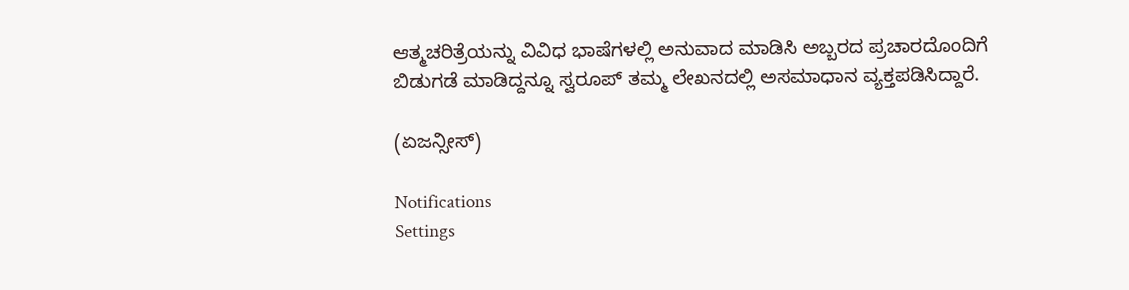ಆತ್ಮಚರಿತ್ರೆಯನ್ನು ವಿವಿಧ ಭಾಷೆಗಳಲ್ಲಿ ಅನುವಾದ ಮಾಡಿಸಿ ಅಬ್ಬರದ ಪ್ರಚಾರದೊಂದಿಗೆ ಬಿಡುಗಡೆ ಮಾಡಿದ್ದನ್ನೂ ಸ್ವರೂಪ್ ತಮ್ಮ ಲೇಖನದಲ್ಲಿ ಅಸಮಾಧಾನ ವ್ಯಕ್ತಪಡಿಸಿದ್ದಾರೆ.

(ಏಜನ್ಸೀಸ್)

Notifications
Settings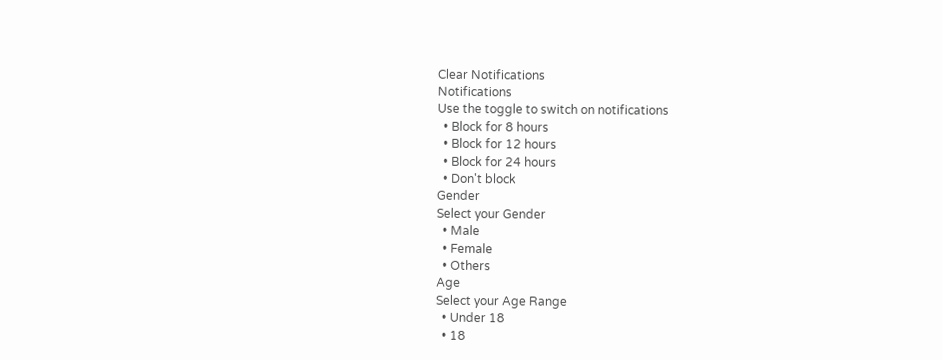Clear Notifications
Notifications
Use the toggle to switch on notifications
  • Block for 8 hours
  • Block for 12 hours
  • Block for 24 hours
  • Don't block
Gender
Select your Gender
  • Male
  • Female
  • Others
Age
Select your Age Range
  • Under 18
  • 18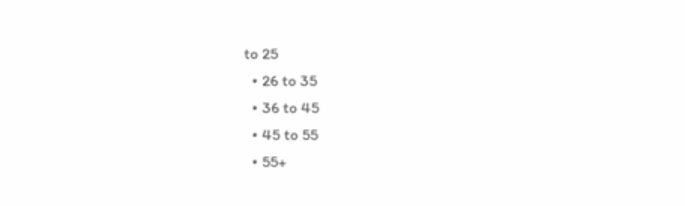to 25
  • 26 to 35
  • 36 to 45
  • 45 to 55
  • 55+